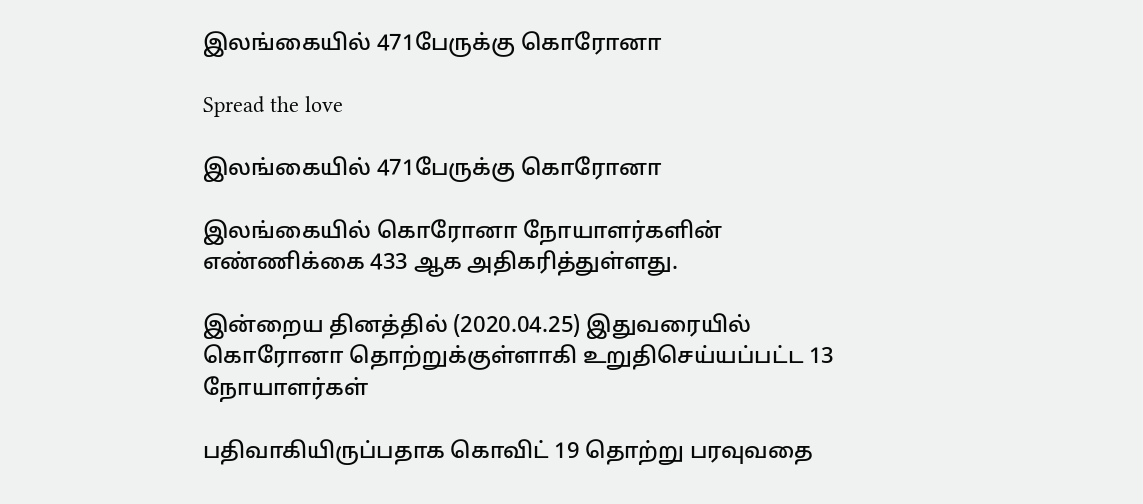இலங்கையில் 471பேருக்கு கொரோனா

Spread the love

இலங்கையில் 471பேருக்கு கொரோனா

இலங்கையில் கொரோனா நோயாளர்களின் எண்ணிக்கை 433 ஆக அதிகரித்துள்ளது.

இன்றைய தினத்தில் (2020.04.25) இதுவரையில் கொரோனா தொற்றுக்குள்ளாகி உறுதிசெய்யப்பட்ட 13 நோயாளர்கள்

பதிவாகியிருப்பதாக கொவிட் 19 தொற்று பரவுவதை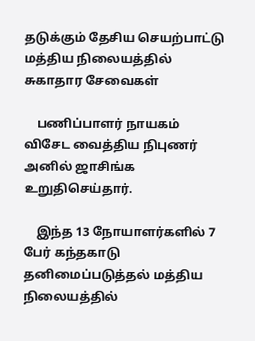தடுக்கும் தேசிய செயற்பாட்டு மத்திய நிலையத்தில் சுகாதார சேவைகள்

    பணிப்பாளர் நாயகம் விசேட வைத்திய நிபுணர் அனில் ஜாசிங்க உறுதிசெய்தார்.

    இந்த 13 நோயாளர்களில் 7 பேர் கந்தகாடு தனிமைப்படுத்தல் மத்திய நிலையத்தில்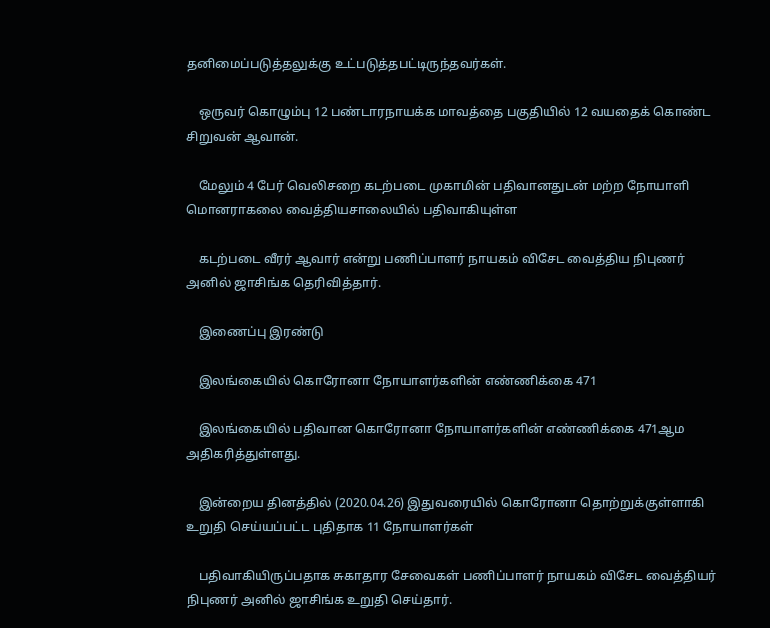தனிமைப்படுத்தலுக்கு உட்படுத்தபட்டிருந்தவர்கள்.

    ஒருவர் கொழும்பு 12 பண்டாரநாயக்க மாவத்தை பகுதியில் 12 வயதைக் கொண்ட சிறுவன் ஆவான்.

    மேலும் 4 பேர் வெலிசறை கடற்படை முகாமின் பதிவானதுடன் மற்ற நோயாளி மொனராகலை வைத்தியசாலையில் பதிவாகியுள்ள

    கடற்படை வீரர் ஆவார் என்று பணிப்பாளர் நாயகம் விசேட வைத்திய நிபுணர் அனில் ஜாசிங்க தெரிவித்தார்.

    இணைப்பு இரண்டு

    இலங்கையில் கொரோனா நோயாளர்களின் எண்ணிக்கை 471

    இலங்கையில் பதிவான கொரோனா நோயாளர்களின் எண்ணிக்கை 471ஆம அதிகரித்துள்ளது.

    இன்றைய தினத்தில் (2020.04.26) இதுவரையில் கொரோனா தொற்றுக்குள்ளாகி உறுதி செய்யப்பட்ட புதிதாக 11 நோயாளர்கள்

    பதிவாகியிருப்பதாக சுகாதார சேவைகள் பணிப்பாளர் நாயகம் விசேட வைத்தியர் நிபுணர் அனில் ஜாசிங்க உறுதி செய்தார்.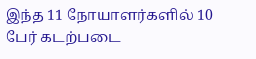இந்த 11 நோயாளர்களில் 10 பேர் கடற்படை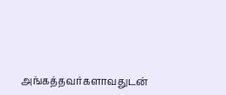அங்கத்தவர்களாவதுடன்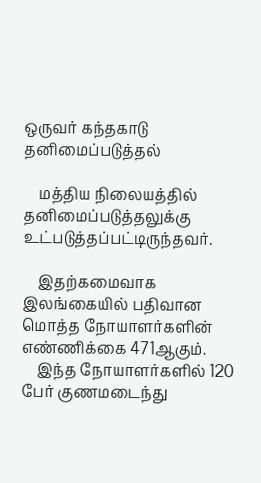ஒருவர் கந்தகாடு தனிமைப்படுத்தல்

    மத்திய நிலையத்தில் தனிமைப்படுத்தலுக்கு உட்படுத்தப்பட்டிருந்தவர்.

    இதற்கமைவாக இலங்கையில் பதிவான மொத்த நோயாளர்களின் எண்ணிக்கை 471ஆகும்.
    இந்த நோயாளர்களில் 120 பேர் குணமடைந்து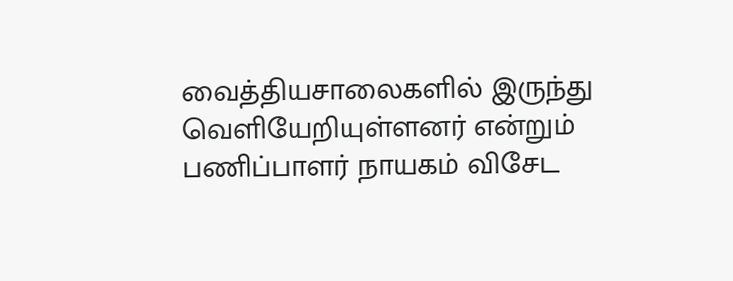வைத்தியசாலைகளில் இருந்து வெளியேறியுள்ளனர் என்றும் பணிப்பாளர் நாயகம் விசேட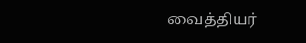வைத்தியர்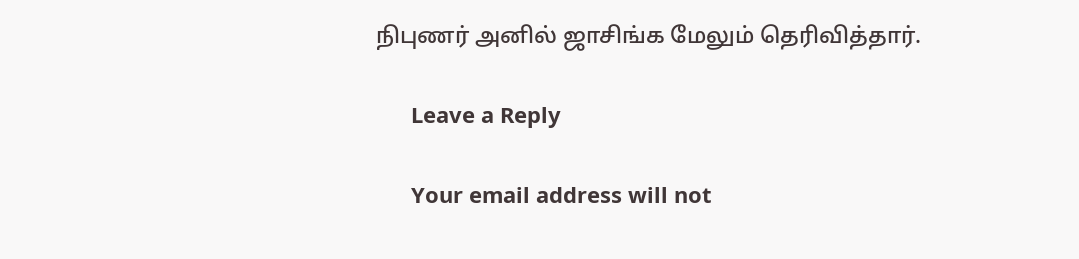நிபுணர் அனில் ஜாசிங்க மேலும் தெரிவித்தார்.

      Leave a Reply

      Your email address will not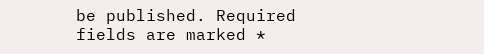be published. Required fields are marked *